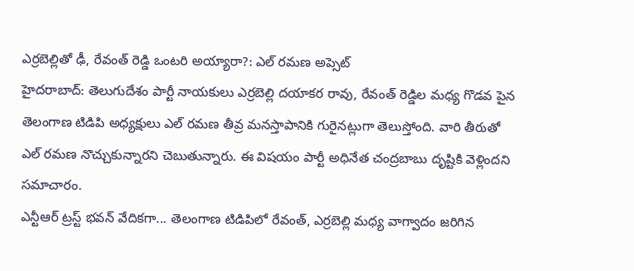ఎర్రబెల్లితో ఢీ, రేవంత్ రెడ్డి ఒంటరి అయ్యారా?: ఎల్ రమణ అప్సెట్
హైదరాబాద్: తెలుగుదేశం పార్టీ నాయకులు ఎర్రబెల్లి దయాకర రావు, రేవంత్ రెడ్డిల మధ్య గొడవ పైన తెలంగాణ టిడిపి అధ్యక్షులు ఎల్ రమణ తీవ్ర మనస్తాపానికి గురైనట్లుగా తెలుస్తోంది. వారి తీరుతో ఎల్ రమణ నొచ్చుకున్నారని చెబుతున్నారు. ఈ విషయం పార్టీ అధినేత చంద్రబాబు దృష్టికి వెళ్లిందని సమాచారం.
ఎన్టీఆర్ ట్రస్ట్ భవన్ వేదికగా... తెలంగాణ టిడిపిలో రేవంత్, ఎర్రబెల్లి మధ్య వాగ్వాదం జరిగిన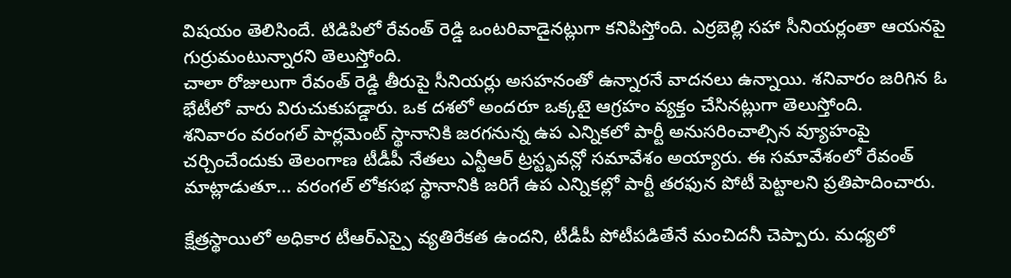విషయం తెలిసిందే. టిడిపిలో రేవంత్ రెడ్డి ఒంటరివాడైనట్లుగా కనిపిస్తోంది. ఎర్రబెల్లి సహా సీనియర్లంతా ఆయనపై గుర్రుమంటున్నారని తెలుస్తోంది.
చాలా రోజులుగా రేవంత్ రెడ్డి తీరుపై సీనియర్లు అసహనంతో ఉన్నారనే వాదనలు ఉన్నాయి. శనివారం జరిగిన ఓ భేటీలో వారు విరుచుకుపడ్డారు. ఒక దశలో అందరూ ఒక్కటై ఆగ్రహం వ్యక్తం చేసినట్లుగా తెలుస్తోంది.
శనివారం వరంగల్ పార్లమెంట్ స్థానానికి జరగనున్న ఉప ఎన్నికలో పార్టీ అనుసరించాల్సిన వ్యూహంపై చర్చించేందుకు తెలంగాణ టీడీపీ నేతలు ఎన్టీఆర్ ట్రస్ట్భవన్లో సమావేశం అయ్యారు. ఈ సమావేశంలో రేవంత్ మాట్లాడుతూ... వరంగల్ లోకసభ స్థానానికి జరిగే ఉప ఎన్నికల్లో పార్టీ తరఫున పోటీ పెట్టాలని ప్రతిపాదించారు.

క్షేత్రస్థాయిలో అధికార టీఆర్ఎస్పై వ్యతిరేకత ఉందని, టీడీపీ పోటీపడితేనే మంచిదనీ చెప్పారు. మధ్యలో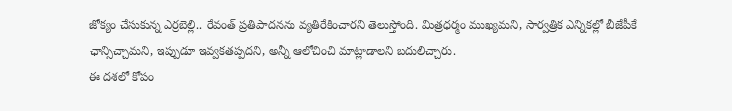జోక్యం చేసుకున్న ఎర్రబెల్లి.. రేవంత్ ప్రతిపాదనను వ్యతిరేకించారని తెలుస్తోంది. మిత్రధర్మం ముఖ్యమని, సార్వత్రిక ఎన్నికల్లో బీజేపీకే ఛాన్సిచ్చామని, ఇప్పుడూ ఇవ్వకతప్పదని, అన్నీ ఆలోచించి మాట్లాడాలని బదులిచ్చారు.
ఈ దశలో కోపం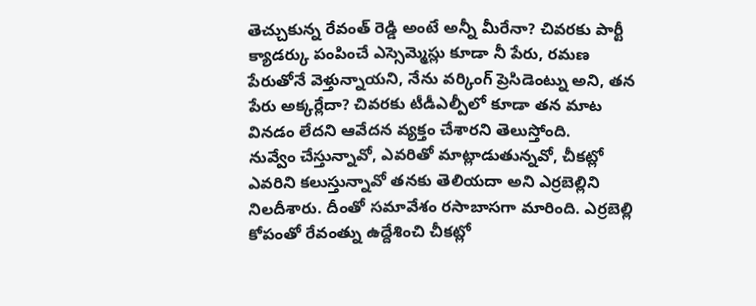తెచ్చుకున్న రేవంత్ రెడ్డి అంటే అన్నీ మీరేనా? చివరకు పార్టీ క్యాడర్కు పంపించే ఎస్సెమ్మెస్లు కూడా నీ పేరు, రమణ పేరుతోనే వెళ్తున్నాయని, నేను వర్కింగ్ ప్రెసిడెంట్ను అని, తన పేరు అక్కర్లేదా? చివరకు టీడీఎల్పీలో కూడా తన మాట వినడం లేదని ఆవేదన వ్యక్తం చేశారని తెలుస్తోంది.
నువ్వేం చేస్తున్నావో, ఎవరితో మాట్లాడుతున్నవో, చీకట్లో ఎవరిని కలుస్తున్నావో తనకు తెలియదా అని ఎర్రబెల్లిని నిలదీశారు. దీంతో సమావేశం రసాబాసగా మారింది. ఎర్రబెల్లి కోపంతో రేవంత్ను ఉద్దేశించి చీకట్లో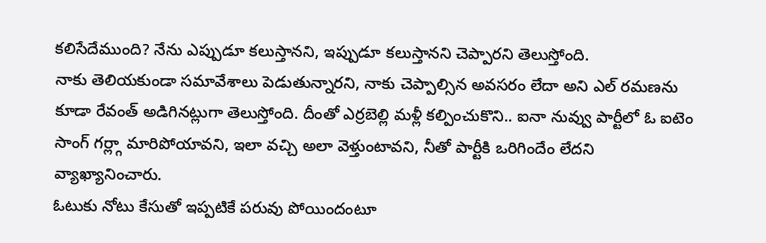కలిసేదేముంది? నేను ఎప్పుడూ కలుస్తానని, ఇప్పుడూ కలుస్తానని చెప్పారని తెలుస్తోంది.
నాకు తెలియకుండా సమావేశాలు పెడుతున్నారని, నాకు చెప్పాల్సిన అవసరం లేదా అని ఎల్ రమణను కూడా రేవంత్ అడిగినట్లుగా తెలుస్తోంది. దీంతో ఎర్రబెల్లి మళ్లీ కల్పించుకొని.. ఐనా నువ్వు పార్టీలో ఓ ఐటెం సాంగ్ గర్ల్గా మారిపోయావని, ఇలా వచ్చి అలా వెళ్తుంటావని, నీతో పార్టీకి ఒరిగిందేం లేదని వ్యాఖ్యానించారు.
ఓటుకు నోటు కేసుతో ఇప్పటికే పరువు పోయిందంటూ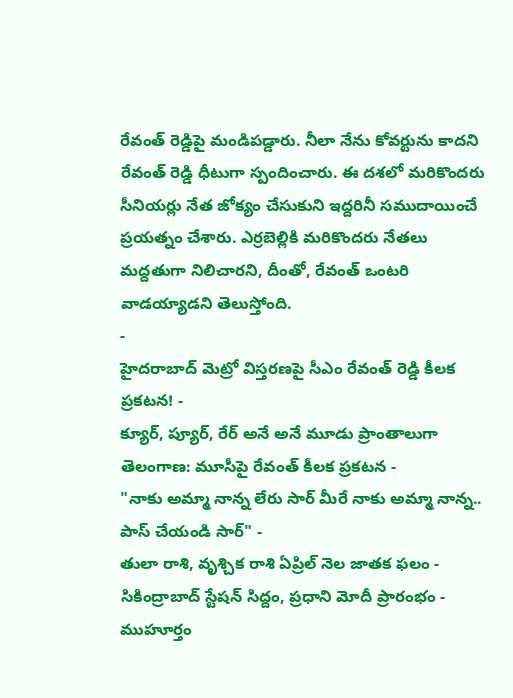రేవంత్ రెడ్డిపై మండిపడ్డారు. నీలా నేను కోవర్టును కాదని రేవంత్ రెడ్డి ధీటుగా స్పందించారు. ఈ దశలో మరికొందరు సీనియర్లు నేత జోక్యం చేసుకుని ఇద్దరినీ సముదాయించే ప్రయత్నం చేశారు. ఎర్రబెల్లికి మరికొందరు నేతలు మద్దతుగా నిలిచారని, దీంతో, రేవంత్ ఒంటరి వాడయ్యాడని తెలుస్తోంది.
-
హైదరాబాద్ మెట్రో విస్తరణపై సీఎం రేవంత్ రెడ్డి కీలక ప్రకటన! -
క్యూర్, ప్యూర్, రేర్ అనే అనే మూడు ప్రాంతాలుగా తెలంగాణ: మూసీపై రేవంత్ కీలక ప్రకటన -
"నాకు అమ్మా నాన్న లేరు సార్ మీరే నాకు అమ్మా నాన్న.. పాస్ చేయండి సార్" -
తులా రాశి, వృశ్చిక రాశి ఏప్రిల్ నెల జాతక ఫలం -
సికింద్రాబాద్ స్టేషన్ సిద్దం, ప్రధాని మోదీ ప్రారంభం - ముహూర్తం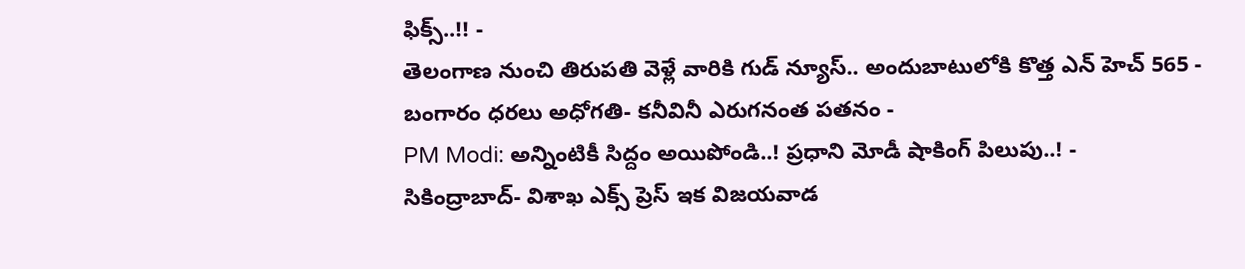ఫిక్స్..!! -
తెలంగాణ నుంచి తిరుపతి వెళ్లే వారికి గుడ్ న్యూస్.. అందుబాటులోకి కొత్త ఎన్ హెచ్ 565 -
బంగారం ధరలు అధోగతి- కనీవినీ ఎరుగనంత పతనం -
PM Modi: అన్నింటికీ సిద్దం అయిపోండి..! ప్రధాని మోడీ షాకింగ్ పిలుపు..! -
సికింద్రాబాద్- విశాఖ ఎక్స్ ప్రెస్ ఇక విజయవాడ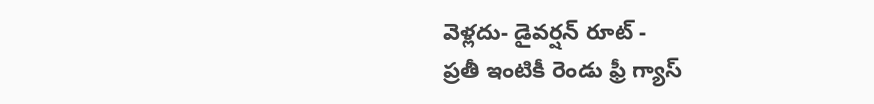వెళ్లదు- డైవర్షన్ రూట్ -
ప్రతీ ఇంటికీ రెండు ఫ్రీ గ్యాస్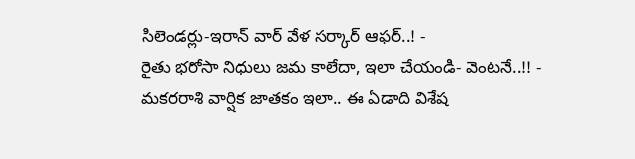సిలెండర్లు-ఇరాన్ వార్ వేళ సర్కార్ ఆఫర్..! -
రైతు భరోసా నిధులు జమ కాలేదా, ఇలా చేయండి- వెంటనే..!! -
మకరరాశి వార్షిక జాతకం ఇలా.. ఈ ఏడాది విశేష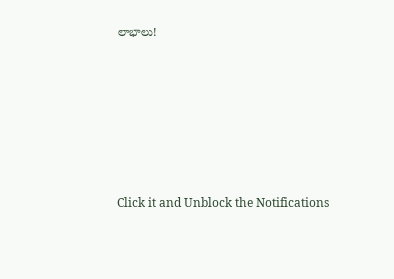లాభాలు!












Click it and Unblock the Notifications